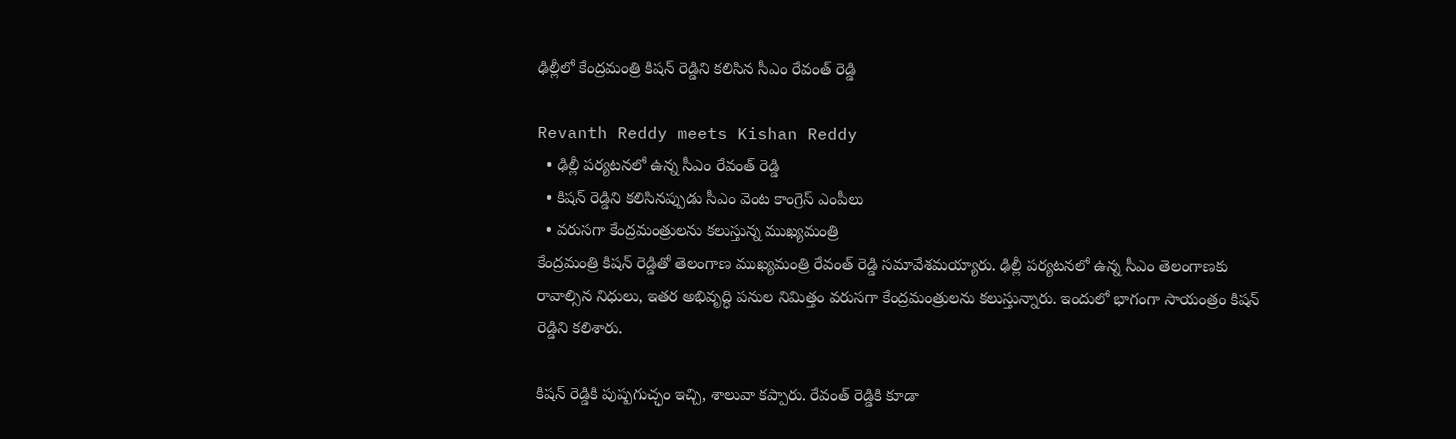ఢిల్లీలో కేంద్రమంత్రి కిషన్ రెడ్డిని కలిసిన సీఎం రేవంత్ రెడ్డి

Revanth Reddy meets Kishan Reddy
  • ఢిల్లీ పర్యటనలో ఉన్న సీఎం రేవంత్ రెడ్డి
  • కిషన్ రెడ్డిని కలిసినప్పుడు సీఎం వెంట కాంగ్రెస్ ఎంపీలు
  • వరుసగా కేంద్రమంత్రులను కలుస్తున్న ముఖ్యమంత్రి
కేంద్రమంత్రి కిషన్ రెడ్డితో తెలంగాణ ముఖ్యమంత్రి రేవంత్ రెడ్డి సమావేశమయ్యారు. ఢిల్లీ పర్యటనలో ఉన్న సీఎం తెలంగాణకు రావాల్సిన నిధులు, ఇతర అభివృద్ధి పనుల నిమిత్తం వరుసగా కేంద్రమంత్రులను కలుస్తున్నారు. ఇందులో భాగంగా సాయంత్రం కిషన్ రెడ్డిని కలిశారు.

కిషన్ రెడ్డికి పుష్పగుచ్ఛం ఇచ్చి, శాలువా కప్పారు. రేవంత్ రెడ్డికి కూడా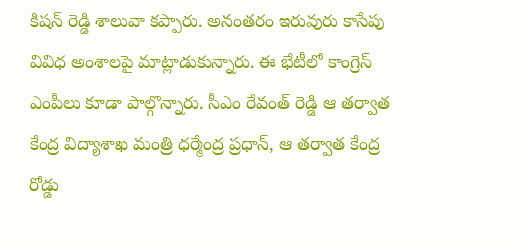కిషన్ రెడ్డి శాలువా కప్పారు. అనంతరం ఇరువురు కాసేపు వివిధ అంశాలపై మాట్లాడుకున్నారు. ఈ భేటీలో కాంగ్రెస్ ఎంపీలు కూడా పాల్గొన్నారు. సీఎం రేవంత్ రెడ్డి ఆ తర్వాత కేంద్ర విద్యాశాఖ మంత్రి ధర్మేంద్ర ప్రధాన్, ఆ తర్వాత కేంద్ర రోడ్డు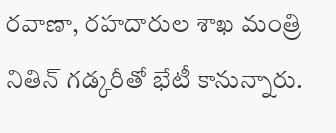రవాణా, రహదారుల శాఖ మంత్రి నితిన్ గడ్కరీతో భేటీ కానున్నారు.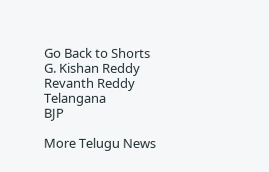Go Back to Shorts
G. Kishan Reddy
Revanth Reddy
Telangana
BJP

More Telugu News